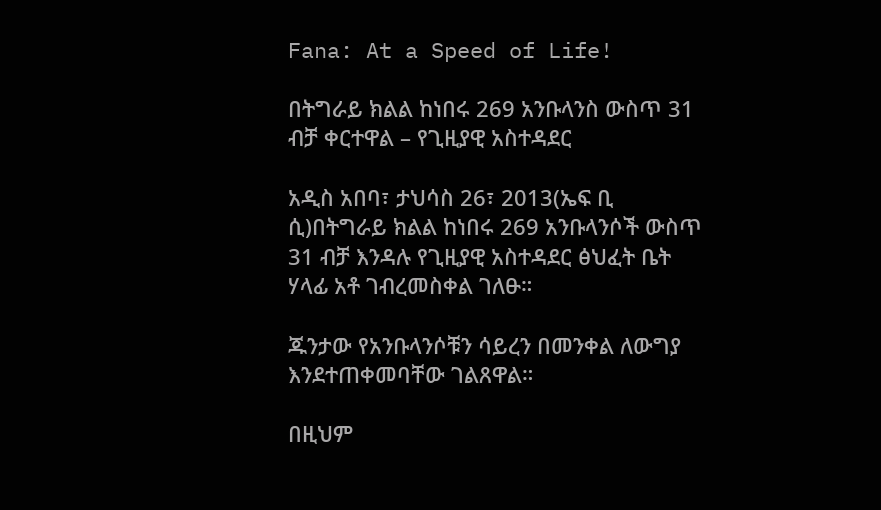Fana: At a Speed of Life!

በትግራይ ክልል ከነበሩ 269 አንቡላንስ ውስጥ 31 ብቻ ቀርተዋል – የጊዚያዊ አስተዳደር

አዲስ አበባ፣ ታህሳስ 26፣ 2013(ኤፍ ቢ ሲ)በትግራይ ክልል ከነበሩ 269 አንቡላንሶች ውስጥ 31 ብቻ እንዳሉ የጊዚያዊ አስተዳደር ፅህፈት ቤት ሃላፊ አቶ ገብረመስቀል ገለፁ።

ጁንታው የአንቡላንሶቹን ሳይረን በመንቀል ለውግያ እንደተጠቀመባቸው ገልጸዋል።

በዚህም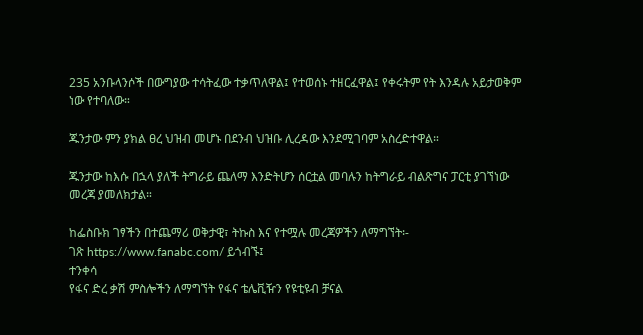235 አንቡላንሶች በውግያው ተሳትፈው ተቃጥለዋል፤ የተወሰኑ ተዘርፈዋል፤ የቀሩትም የት እንዳሉ አይታወቅም ነው የተባለው።

ጁንታው ምን ያክል ፀረ ህዝብ መሆኑ በደንብ ህዝቡ ሊረዳው እንደሚገባም አስረድተዋል።

ጁንታው ከእሱ በኋላ ያለች ትግራይ ጨለማ እንድትሆን ሰርቷል መባሉን ከትግራይ ብልጽግና ፓርቲ ያገኘነው መረጃ ያመለክታል።

ከፌስቡክ ገፃችን በተጨማሪ ወቅታዊ፣ ትኩስ እና የተሟሉ መረጃዎችን ለማግኘት፡-
ገጽ https://www.fanabc.com/ ይጎብኙ፤
ተንቀሳ
የፋና ድረ ቃሽ ምስሎችን ለማግኘት የፋና ቴሌቪዥን የዩቲዩብ ቻናል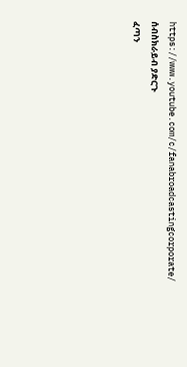https://www.youtube.com/c/fanabroadcastingcorporate/ ሰብስክራይብ ያድርጉ
ፈጣን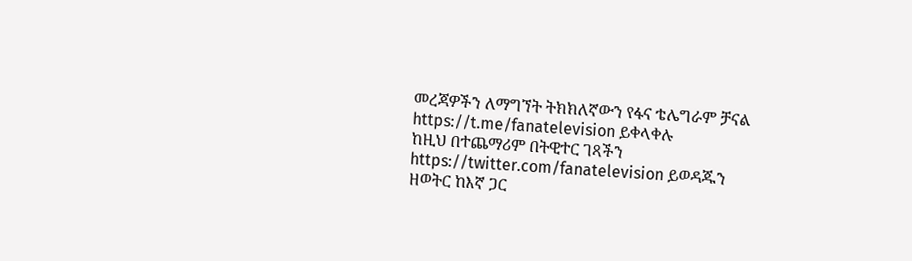መረጃዎችን ለማግኘት ትክክለኛውን የፋና ቴሌግራም ቻናል https://t.me/fanatelevision ይቀላቀሉ
ከዚህ በተጨማሪም በትዊተር ገጻችን https://twitter.com/fanatelevision ይወዳጁን
ዘወትር ከእኛ ጋር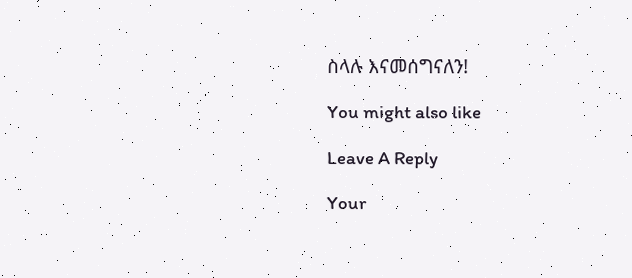ስላሉ እናመሰግናለን!

You might also like

Leave A Reply

Your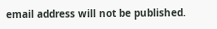email address will not be published.